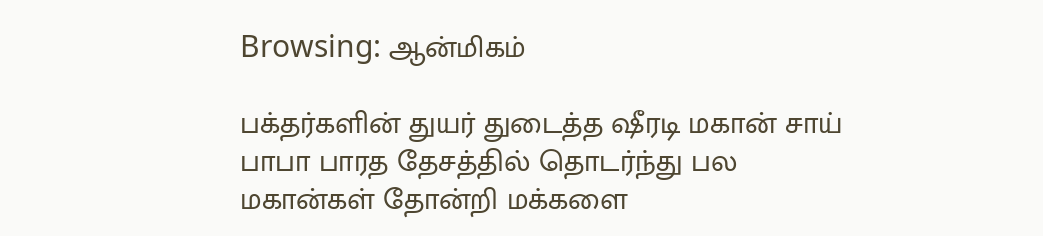Browsing: ஆன்மிகம்

பக்தர்களின் துயர் துடைத்த ஷீரடி மகான் சாய் பாபா பாரத தேசத்தில் தொடர்ந்து பல மகான்கள் தோன்றி மக்களை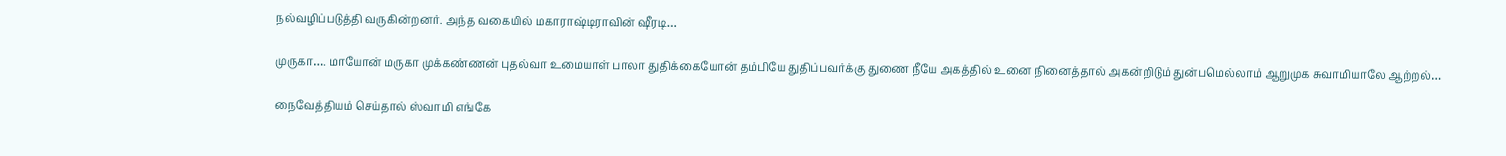நல்வழிப்படுத்தி வருகின்றனர். அந்த வகையில் மகாராஷ்டிராவின் ஷீரடி…

முருகா…. மாயோன் மருகா முக்கண்ணன் புதல்வா உமையாள் பாலா துதிக்கையோன் தம்பியே துதிப்பவர்க்கு துணை நீயே அகத்தில் உனை நினைத்தால் அகன்றிடும் துன்பமெல்லாம் ஆறுமுக சுவாமியாலே ஆற்றல்…

நைவேத்தியம் செய்தால் ஸ்வாமி எங்கே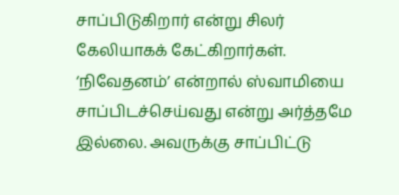சாப்பிடுகிறார் என்று சிலர் கேலியாகக் கேட்கிறார்கள். ‘நிவேதனம்’ என்றால் ஸ்வாமியை சாப்பிடச்செய்வது என்று அர்த்தமே இல்லை. அவருக்கு சாப்பிட்டு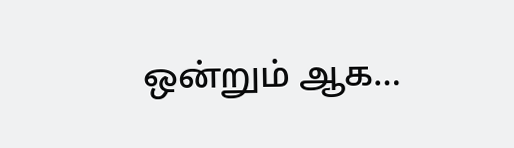ஒன்றும் ஆக…